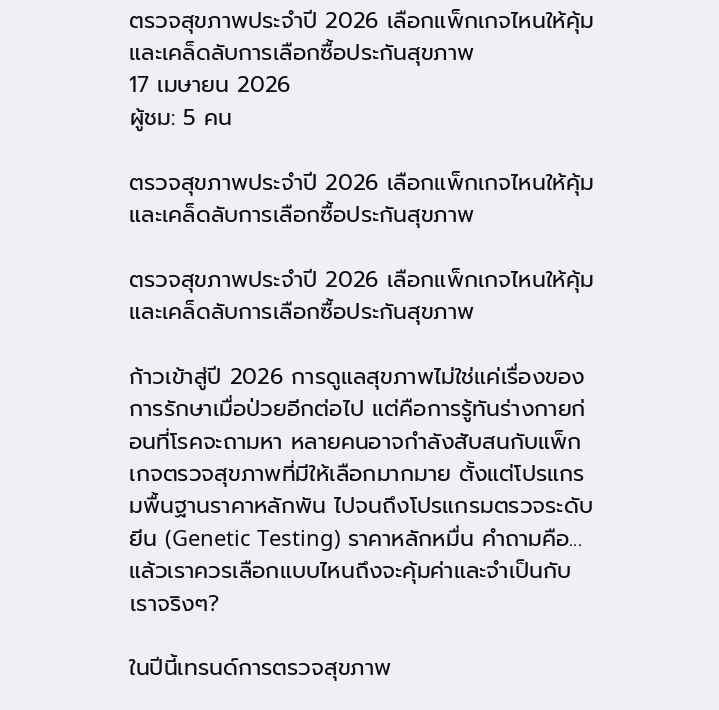ตรวจสุขภาพประจำปี 2026 เลือกแพ็กเกจไหนให้คุ้ม และเคล็ดลับการเลือกซื้อประกันสุขภาพ
17 เมษายน 2026
ผู้ชม: 5 คน

ตรวจสุขภาพประจำปี 2026 เลือกแพ็กเกจไหนให้คุ้ม และเคล็ดลับการเลือกซื้อประกันสุขภาพ

ตรวจสุขภาพประจำปี 2026 เลือกแพ็กเกจไหนให้คุ้ม และเคล็ดลับการเลือกซื้อประกันสุขภาพ

ก้าวเข้าสู่ปี 2026 การดูแลสุขภาพไม่ใช่แค่เรื่องของการรักษาเมื่อป่วยอีกต่อไป แต่คือการรู้ทันร่างกายก่อนที่โรคจะถามหา หลายคนอาจกำลังสับสนกับแพ็กเกจตรวจสุขภาพที่มีให้เลือกมากมาย ตั้งแต่โปรแกรมพื้นฐานราคาหลักพัน ไปจนถึงโปรแกรมตรวจระดับยีน (Genetic Testing) ราคาหลักหมื่น คำถามคือ... แล้วเราควรเลือกแบบไหนถึงจะคุ้มค่าและจำเป็นกับเราจริงๆ?

ในปีนี้เทรนด์การตรวจสุขภาพ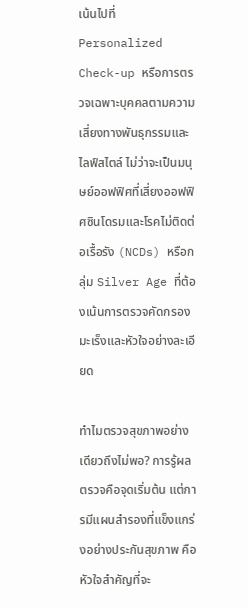เน้นไปที่ Personalized Check-up หรือการตรวจเฉพาะบุคคลตามความเสี่ยงทางพันธุกรรมและไลฟ์สไตล์ ไม่ว่าจะเป็นมนุษย์ออฟฟิศที่เสี่ยงออฟฟิศซินโดรมและโรคไม่ติดต่อเรื้อรัง (NCDs) หรือกลุ่ม Silver Age ที่ต้องเน้นการตรวจคัดกรองมะเร็งและหัวใจอย่างละเอียด

ทำไมตรวจสุขภาพอย่างเดียวถึงไม่พอ? การรู้ผลตรวจคือจุดเริ่มต้น แต่การมีแผนสำรองที่แข็งแกร่งอย่างประกันสุขภาพ คือหัวใจสำคัญที่จะ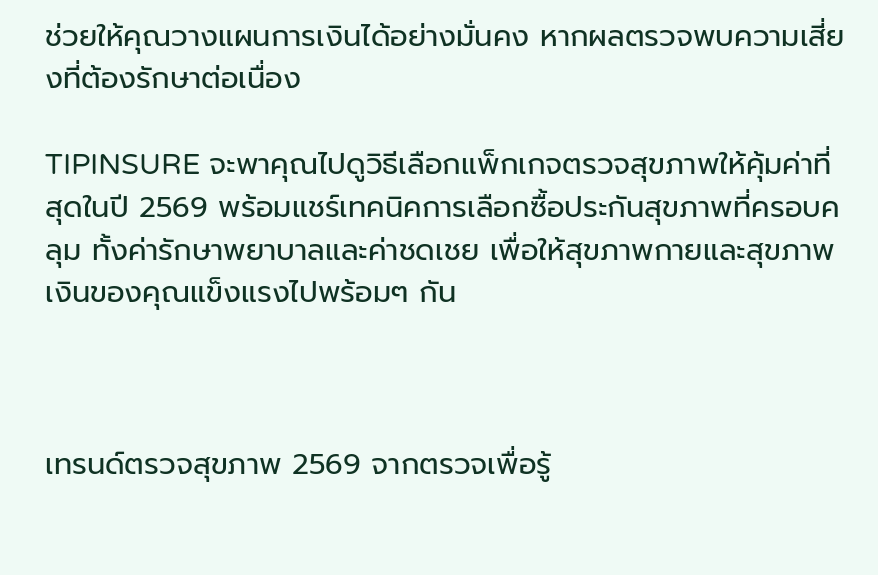ช่วยให้คุณวางแผนการเงินได้อย่างมั่นคง หากผลตรวจพบความเสี่ยงที่ต้องรักษาต่อเนื่อง

TIPINSURE จะพาคุณไปดูวิธีเลือกแพ็กเกจตรวจสุขภาพให้คุ้มค่าที่สุดในปี 2569 พร้อมแชร์เทคนิคการเลือกซื้อประกันสุขภาพที่ครอบคลุม ทั้งค่ารักษาพยาบาลและค่าชดเชย เพื่อให้สุขภาพกายและสุขภาพเงินของคุณแข็งแรงไปพร้อมๆ กัน



เทรนด์ตรวจสุขภาพ 2569 จากตรวจเพื่อรู้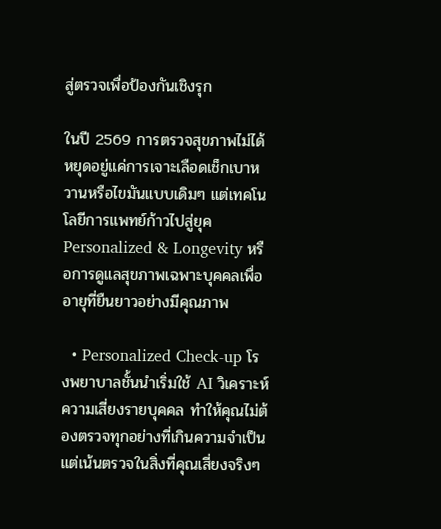สู่ตรวจเพื่อป้องกันเชิงรุก

ในปี 2569 การตรวจสุขภาพไม่ได้หยุดอยู่แค่การเจาะเลือดเช็กเบาหวานหรือไขมันแบบเดิมๆ แต่เทคโนโลยีการแพทย์ก้าวไปสู่ยุค Personalized & Longevity หรือการดูแลสุขภาพเฉพาะบุคคลเพื่ออายุที่ยืนยาวอย่างมีคุณภาพ

  • Personalized Check-up โรงพยาบาลชั้นนำเริ่มใช้ AI วิเคราะห์ความเสี่ยงรายบุคคล ทำให้คุณไม่ต้องตรวจทุกอย่างที่เกินความจำเป็นแต่เน้นตรวจในสิ่งที่คุณเสี่ยงจริงๆ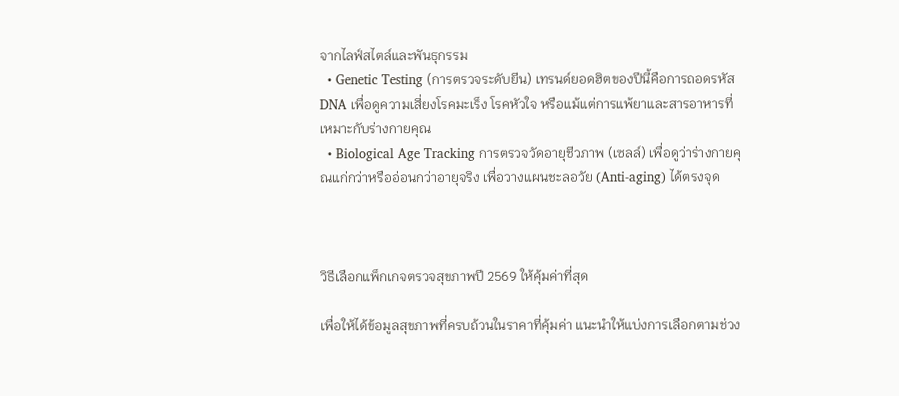จากไลฟ์สไตล์และพันธุกรรม
  • Genetic Testing (การตรวจระดับยีน) เทรนด์ยอดฮิตของปีนี้คือการถอดรหัส DNA เพื่อดูความเสี่ยงโรคมะเร็ง โรคหัวใจ หรือแม้แต่การแพ้ยาและสารอาหารที่เหมาะกับร่างกายคุณ
  • Biological Age Tracking การตรวจวัดอายุชีวภาพ (เซลล์) เพื่อดูว่าร่างกายคุณแก่กว่าหรืออ่อนกว่าอายุจริง เพื่อวางแผนชะลอวัย (Anti-aging) ได้ตรงจุด



วิธีเลือกแพ็กเกจตรวจสุขภาพปี 2569 ให้คุ้มค่าที่สุด

เพื่อให้ได้ข้อมูลสุขภาพที่ครบถ้วนในราคาที่คุ้มค่า แนะนำให้แบ่งการเลือกตามช่วง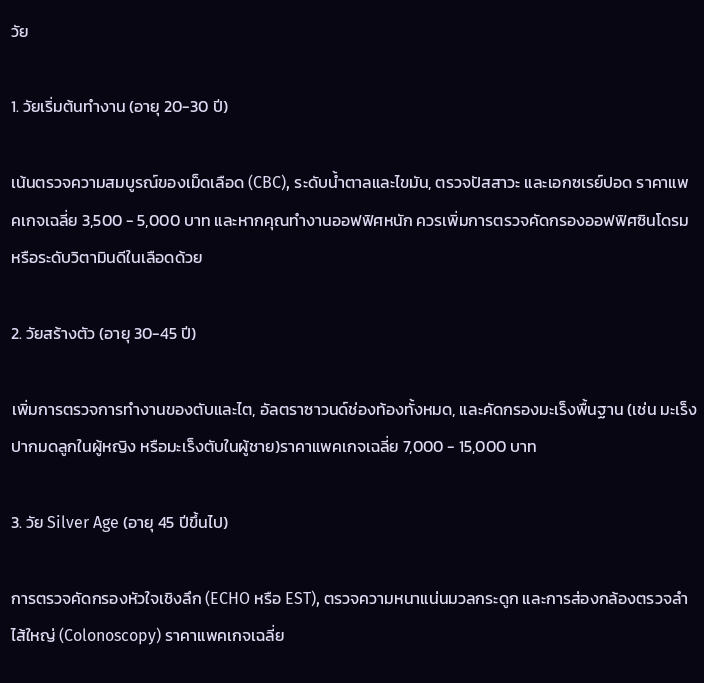วัย

1. วัยเริ่มต้นทำงาน (อายุ 20-30 ปี)

เน้นตรวจความสมบูรณ์ของเม็ดเลือด (CBC), ระดับน้ำตาลและไขมัน, ตรวจปัสสาวะ และเอกซเรย์ปอด ราคาแพคเกจเฉลี่ย 3,500 - 5,000 บาท และหากคุณทำงานออฟฟิศหนัก ควรเพิ่มการตรวจคัดกรองออฟฟิศซินโดรมหรือระดับวิตามินดีในเลือดด้วย

2. วัยสร้างตัว (อายุ 30-45 ปี)

เพิ่มการตรวจการทำงานของตับและไต, อัลตราซาวนด์ช่องท้องทั้งหมด, และคัดกรองมะเร็งพื้นฐาน (เช่น มะเร็งปากมดลูกในผู้หญิง หรือมะเร็งตับในผู้ชาย)ราคาแพคเกจเฉลี่ย 7,000 - 15,000 บาท

3. วัย Silver Age (อายุ 45 ปีขึ้นไป)

การตรวจคัดกรองหัวใจเชิงลึก (ECHO หรือ EST), ตรวจความหนาแน่นมวลกระดูก และการส่องกล้องตรวจลำไส้ใหญ่ (Colonoscopy) ราคาแพคเกจเฉลี่ย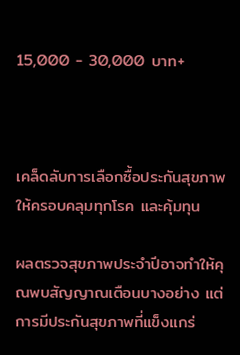15,000 - 30,000 บาท+



เคล็ดลับการเลือกซื้อประกันสุขภาพ ให้ครอบคลุมทุกโรค และคุ้มทุน

ผลตรวจสุขภาพประจำปีอาจทำให้คุณพบสัญญาณเตือนบางอย่าง แต่การมีประกันสุขภาพที่แข็งแกร่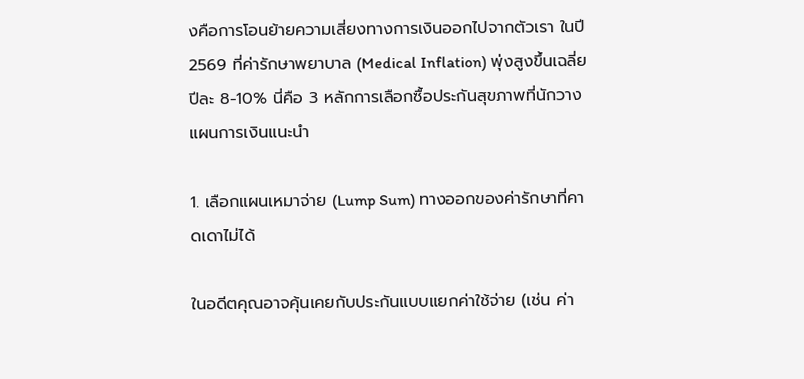งคือการโอนย้ายความเสี่ยงทางการเงินออกไปจากตัวเรา ในปี 2569 ที่ค่ารักษาพยาบาล (Medical Inflation) พุ่งสูงขึ้นเฉลี่ยปีละ 8-10% นี่คือ 3 หลักการเลือกซื้อประกันสุขภาพที่นักวางแผนการเงินแนะนำ

1. เลือกแผนเหมาจ่าย (Lump Sum) ทางออกของค่ารักษาที่คาดเดาไม่ได้

ในอดีตคุณอาจคุ้นเคยกับประกันแบบแยกค่าใช้จ่าย (เช่น ค่า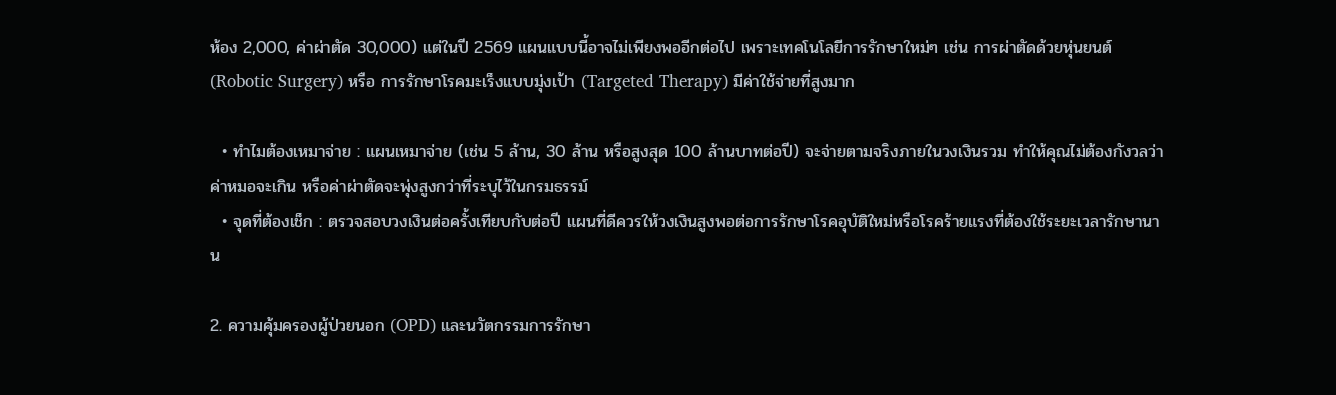ห้อง 2,000, ค่าผ่าตัด 30,000) แต่ในปี 2569 แผนแบบนี้อาจไม่เพียงพออีกต่อไป เพราะเทคโนโลยีการรักษาใหม่ๆ เช่น การผ่าตัดด้วยหุ่นยนต์ (Robotic Surgery) หรือ การรักษาโรคมะเร็งแบบมุ่งเป้า (Targeted Therapy) มีค่าใช้จ่ายที่สูงมาก

  • ทำไมต้องเหมาจ่าย : แผนเหมาจ่าย (เช่น 5 ล้าน, 30 ล้าน หรือสูงสุด 100 ล้านบาทต่อปี) จะจ่ายตามจริงภายในวงเงินรวม ทำให้คุณไม่ต้องกังวลว่าค่าหมอจะเกิน หรือค่าผ่าตัดจะพุ่งสูงกว่าที่ระบุไว้ในกรมธรรม์
  • จุดที่ต้องเช็ก : ตรวจสอบวงเงินต่อครั้งเทียบกับต่อปี แผนที่ดีควรให้วงเงินสูงพอต่อการรักษาโรคอุบัติใหม่หรือโรคร้ายแรงที่ต้องใช้ระยะเวลารักษานาน

2. ความคุ้มครองผู้ป่วยนอก (OPD) และนวัตกรรมการรักษา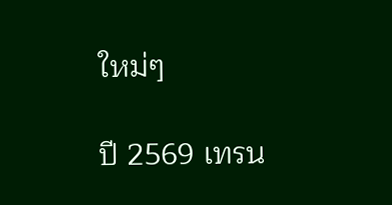ใหม่ๆ

ปี 2569 เทรน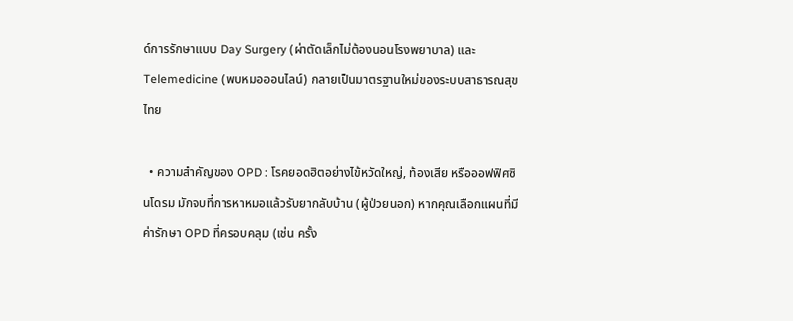ด์การรักษาแบบ Day Surgery (ผ่าตัดเล็กไม่ต้องนอนโรงพยาบาล) และ Telemedicine (พบหมอออนไลน์) กลายเป็นมาตรฐานใหม่ของระบบสาธารณสุขไทย

  • ความสำคัญของ OPD : โรคยอดฮิตอย่างไข้หวัดใหญ่, ท้องเสีย หรือออฟฟิศซินโดรม มักจบที่การหาหมอแล้วรับยากลับบ้าน (ผู้ป่วยนอก) หากคุณเลือกแผนที่มีค่ารักษา OPD ที่ครอบคลุม (เช่น ครั้ง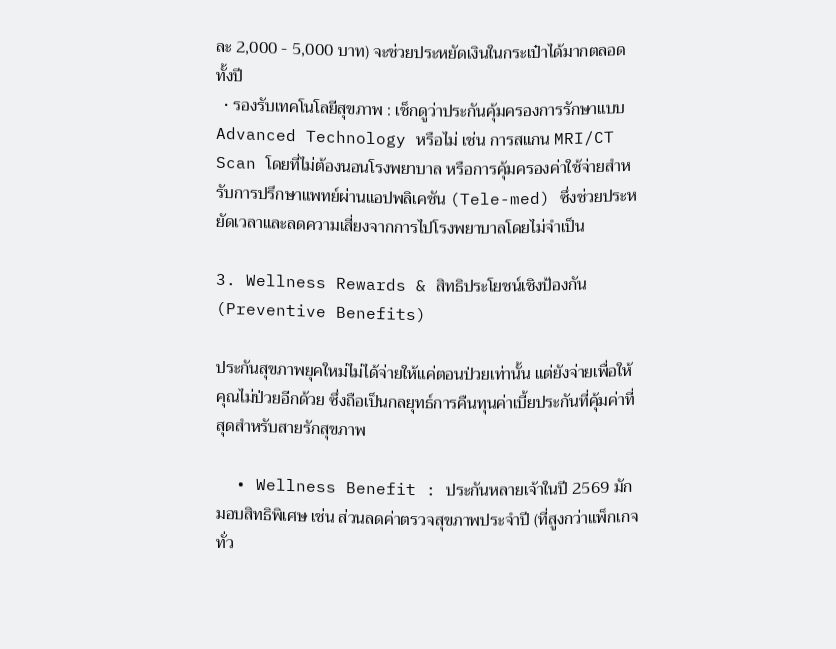ละ 2,000 - 5,000 บาท) จะช่วยประหยัดเงินในกระเป๋าได้มากตลอดทั้งปี
  • รองรับเทคโนโลยีสุขภาพ : เช็กดูว่าประกันคุ้มครองการรักษาแบบ Advanced Technology หรือไม่ เช่น การสแกน MRI/CT Scan โดยที่ไม่ต้องนอนโรงพยาบาล หรือการคุ้มครองค่าใช้จ่ายสำหรับการปรึกษาแพทย์ผ่านแอปพลิเคชัน (Tele-med) ซึ่งช่วยประหยัดเวลาและลดความเสี่ยงจากการไปโรงพยาบาลโดยไม่จำเป็น

3. Wellness Rewards & สิทธิประโยชน์เชิงป้องกัน (Preventive Benefits)

ประกันสุขภาพยุคใหม่ไม่ได้จ่ายให้แค่ตอนป่วยเท่านั้น แต่ยังจ่ายเพื่อให้คุณไม่ป่วยอีกด้วย ซึ่งถือเป็นกลยุทธ์การคืนทุนค่าเบี้ยประกันที่คุ้มค่าที่สุดสำหรับสายรักสุขภาพ

  • Wellness Benefit : ประกันหลายเจ้าในปี 2569 มักมอบสิทธิพิเศษ เช่น ส่วนลดค่าตรวจสุขภาพประจำปี (ที่สูงกว่าแพ็กเกจทั่ว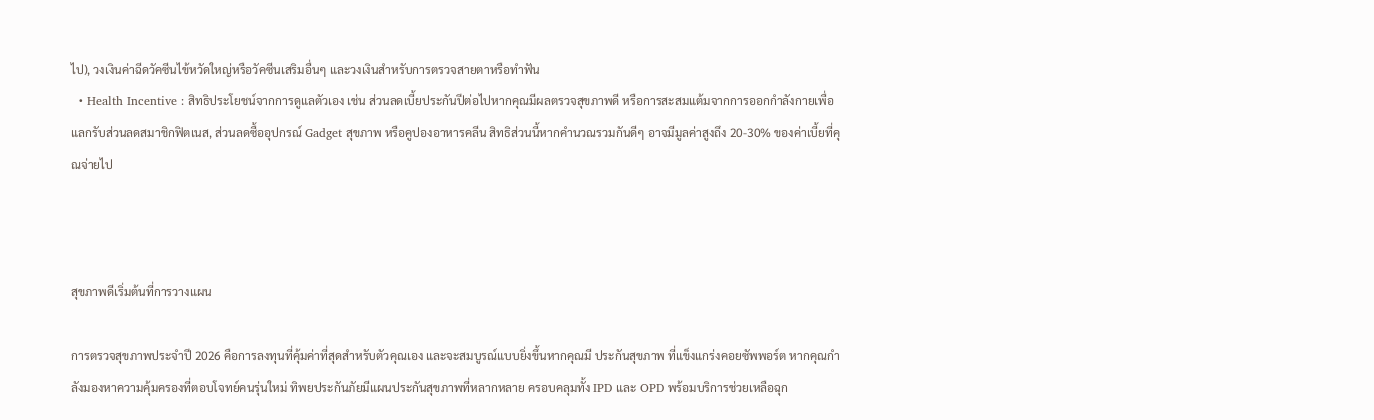ไป), วงเงินค่าฉีดวัคซีนไข้หวัดใหญ่หรือวัคซีนเสริมอื่นๆ และวงเงินสำหรับการตรวจสายตาหรือทำฟัน
  • Health Incentive : สิทธิประโยชน์จากการดูแลตัวเอง เช่น ส่วนลดเบี้ยประกันปีต่อไปหากคุณมีผลตรวจสุขภาพดี หรือการสะสมแต้มจากการออกกำลังกายเพื่อแลกรับส่วนลดสมาชิกฟิตเนส, ส่วนลดซื้ออุปกรณ์ Gadget สุขภาพ หรือคูปองอาหารคลีน สิทธิส่วนนี้หากคำนวณรวมกันดีๆ อาจมีมูลค่าสูงถึง 20-30% ของค่าเบี้ยที่คุณจ่ายไป



สุขภาพดีเริ่มต้นที่การวางแผน

การตรวจสุขภาพประจำปี 2026 คือการลงทุนที่คุ้มค่าที่สุดสำหรับตัวคุณเอง และจะสมบูรณ์แบบยิ่งขึ้นหากคุณมี ประกันสุขภาพ ที่แข็งแกร่งคอยซัพพอร์ต หากคุณกำลังมองหาความคุ้มครองที่ตอบโจทย์คนรุ่นใหม่ ทิพยประกันภัยมีแผนประกันสุขภาพที่หลากหลาย ครอบคลุมทั้ง IPD และ OPD พร้อมบริการช่วยเหลือฉุก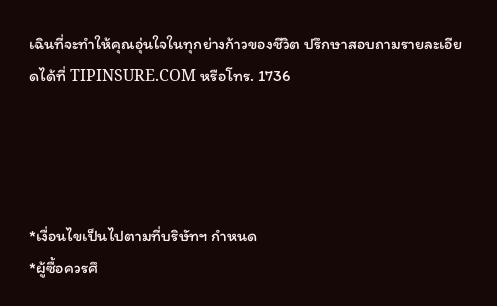เฉินที่จะทำให้คุณอุ่นใจในทุกย่างก้าวของชีวิต ปรึกษาสอบถามรายละเอียดได้ที่ TIPINSURE.COM หรือโทร. 1736




*เงื่อนไขเป็นไปตามที่บริษัทฯ กำหนด
*ผู้ซื้อควรศึ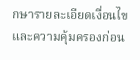กษารายละเอียดเงื่อนไขและความคุ้มครองก่อน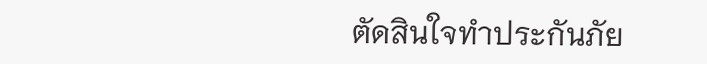ตัดสินใจทำประกันภัย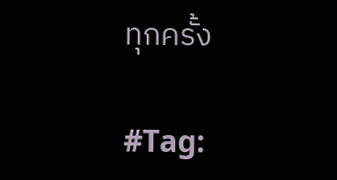ทุกครั้ง

#Tag: